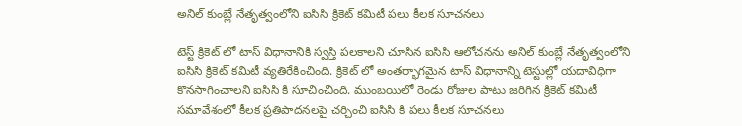అనిల్ కుంబ్లే నేతృత్వంలోని ఐసిసి క్రికెట్ కమిటీ పలు కీలక సూచనలు

టెస్ట్ క్రికెట్ లో టాస్ విధానానికి స్వస్తి పలకాలని చూసిన ఐసిసి ఆలోచనను అనిల్ కుంబ్లే నేతృత్వంలోని ఐసిసి క్రికెట్ కమిటీ వ్యతిరేకించింది. క్రికెట్ లో అంతర్భాగమైన టాస్ విధానాన్ని టెస్టుల్లో యదావిధిగా కొనసాగించాలని ఐసిసి కి సూచించింది. ముంబయిలో రెండు రోజుల పాటు జరిగిన క్రికెట్ కమిటీ సమావేశంలో కీలక ప్రతిపాదనలపై చర్చించి ఐసిసి కి పలు కీలక సూచనలు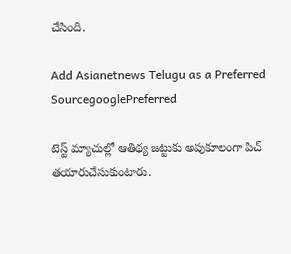చేసింది.

Add Asianetnews Telugu as a Preferred SourcegooglePreferred

టెస్ట్ మ్యాచుల్లో ఆతిథ్య జట్టుకు అపుకూలంగా పిచ్ తయారుచేసుకుంటారు.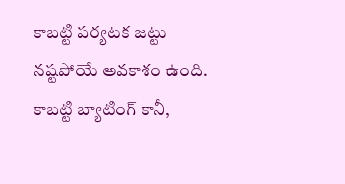కాబట్టి పర్యటక జట్టు నష్టపోయే అవకాశం ఉంది. కాబట్టి బ్యాటింగ్ కానీ,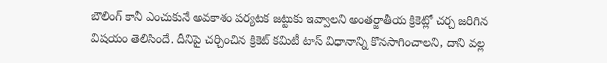బౌలింగ్ కానీ ఎంచుకునే అవకాశం పర్యటక జట్టుకు ఇవ్వాలని అంతర్జాతీయ క్రికెట్లో చర్చ జరిగిన విషయం తెలిసిందే. దీనిపై చర్చించిన క్రికెట్ కమిటీ టాస్ విధానాన్ని కొనసాగించాలని, దాని వల్ల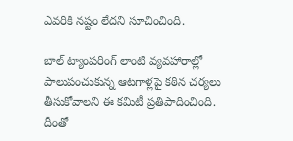ఎవరికి నష్టం లేదని సూచించింది.

బాల్ ట్యాంపరింగ్ లాంటి వ్యవహారాల్లో పాలుపంచుకున్న ఆటగాళ్లపై కఠిన చర్యలు తీసుకోవాలని ఈ కమిటీ ప్రతిపాదించింది. దీంతో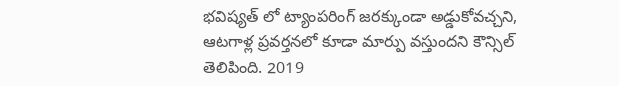భవిష్యత్ లో ట్యాంపరింగ్ జరక్కుండా అడ్డుకోవచ్చని, ఆటగాళ్ల ప్రవర్తనలో కూడా మార్పు వస్తుందని కౌన్సిల్ తెలిపింది. 2019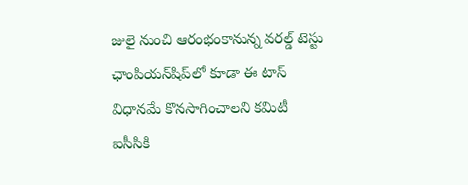జులై నుంచి ఆరంభంకానున్న వరల్డ్ టెస్టు ఛాంపియన్‌షిప్‌లో కూడా ఈ టాస్ విధానమే కొనసాగించాలని కమిటీ ఐసీసికి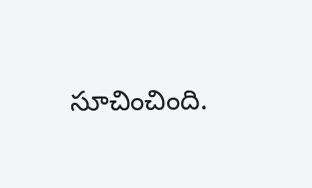సూచించింది.